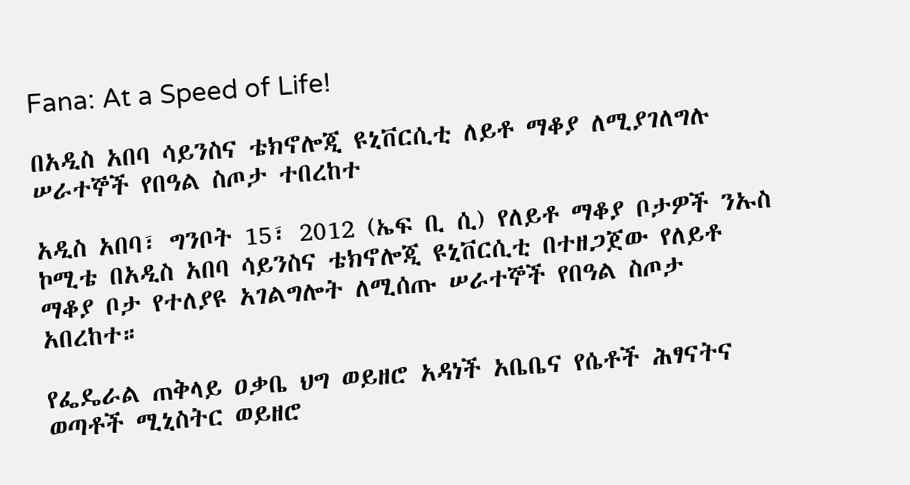Fana: At a Speed of Life!

በአዲስ አበባ ሳይንስና ቴክኖሎጂ ዩኒቨርሲቲ ለይቶ ማቆያ ለሚያገለግሉ ሠራተኞች የበዓል ስጦታ ተበረከተ

አዲስ አበባ፣ ግንቦት 15፣ 2012 (ኤፍ ቢ ሲ) የለይቶ ማቆያ ቦታዎች ንኡስ ኮሚቴ በአዲስ አበባ ሳይንስና ቴክኖሎጂ ዩኒቨርሲቲ በተዘጋጀው የለይቶ ማቆያ ቦታ የተለያዩ አገልግሎት ለሚሰጡ ሠራተኞች የበዓል ስጦታ አበረከተ።

የፌዴራል ጠቅላይ ዐቃቤ ህግ ወይዘሮ አዳነች አቤቤና የሴቶች ሕፃናትና ወጣቶች ሚኒስትር ወይዘሮ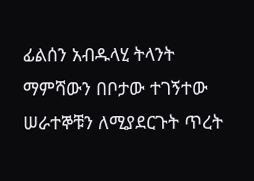ፊልሰን አብዱላሂ ትላንት ማምሻውን በቦታው ተገኝተው ሠራተኞቹን ለሚያደርጉት ጥረት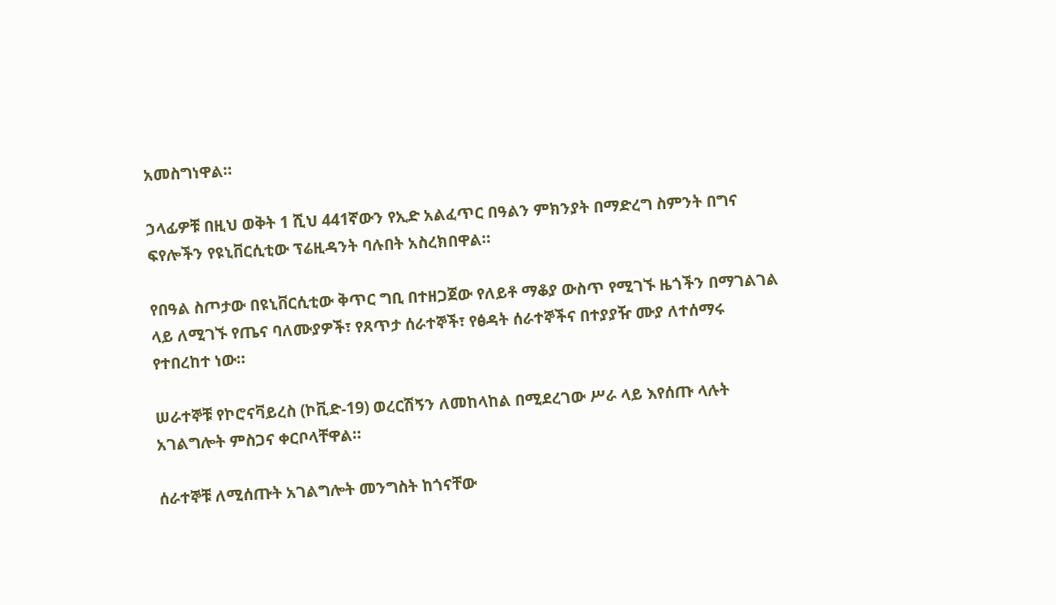አመስግነዋል።

ኃላፊዎቹ በዚህ ወቅት 1 ሺህ 441ኛውን የኢድ አልፈጥር በዓልን ምክንያት በማድረግ ስምንት በግና ፍየሎችን የዩኒቨርሲቲው ፕሬዚዳንት ባሉበት አስረክበዋል።

የበዓል ስጦታው በዩኒቨርሲቲው ቅጥር ግቢ በተዘጋጀው የለይቶ ማቆያ ውስጥ የሚገኙ ዜጎችን በማገልገል ላይ ለሚገኙ የጤና ባለሙያዎች፣ የጸጥታ ሰራተኞች፣ የፅዳት ሰራተኞችና በተያያዥ ሙያ ለተሰማሩ የተበረከተ ነው።

ሠራተኞቹ የኮሮናቫይረስ (ኮቪድ-19) ወረርሽኝን ለመከላከል በሚደረገው ሥራ ላይ እየሰጡ ላሉት አገልግሎት ምስጋና ቀርቦላቸዋል።

ሰራተኞቹ ለሚሰጡት አገልግሎት መንግስት ከጎናቸው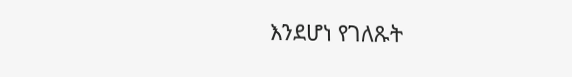እንደሆነ የገለጹት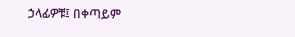ኃላፊዎቹ፤ በቀጣይም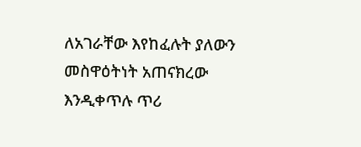ለአገራቸው እየከፈሉት ያለውን መስዋዕትነት አጠናክረው እንዲቀጥሉ ጥሪ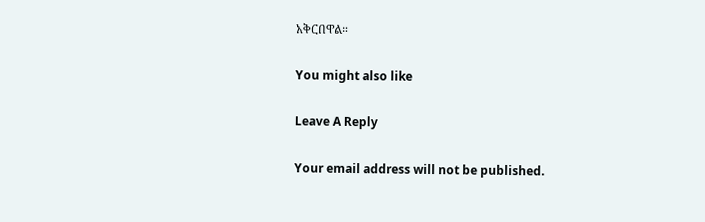አቅርበዋል።

You might also like

Leave A Reply

Your email address will not be published.